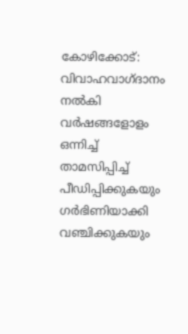കോഴിക്കോട്: വിവാഹവാഗ്ദാനം നൽകി വർഷങ്ങളോളം ഒന്നിച്ച് താമസിപ്പിച്ച് പീഡിപ്പിക്കുകയും ഗർഭിണിയാക്കി വഞ്ചിക്കുകയും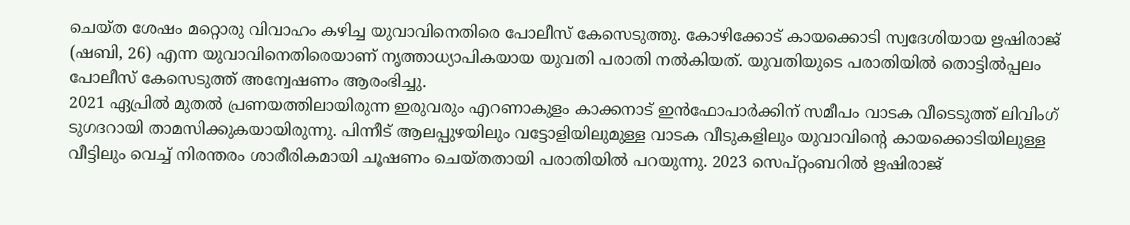ചെയ്ത ശേഷം മറ്റൊരു വിവാഹം കഴിച്ച യുവാവിനെതിരെ പോലീസ് കേസെടുത്തു. കോഴിക്കോട് കായക്കൊടി സ്വദേശിയായ ഋഷിരാജ് (ഷബി, 26) എന്ന യുവാവിനെതിരെയാണ് നൃത്താധ്യാപികയായ യുവതി പരാതി നൽകിയത്. യുവതിയുടെ പരാതിയിൽ തൊട്ടിൽപ്പലം പോലീസ് കേസെടുത്ത് അന്വേഷണം ആരംഭിച്ചു.
2021 ഏപ്രിൽ മുതൽ പ്രണയത്തിലായിരുന്ന ഇരുവരും എറണാകുളം കാക്കനാട് ഇൻഫോപാർക്കിന് സമീപം വാടക വീടെടുത്ത് ലിവിംഗ് ടുഗദറായി താമസിക്കുകയായിരുന്നു. പിന്നീട് ആലപ്പുഴയിലും വട്ടോളിയിലുമുള്ള വാടക വീടുകളിലും യുവാവിന്റെ കായക്കൊടിയിലുള്ള വീട്ടിലും വെച്ച് നിരന്തരം ശാരീരികമായി ചൂഷണം ചെയ്തതായി പരാതിയിൽ പറയുന്നു. 2023 സെപ്റ്റംബറിൽ ഋഷിരാജ്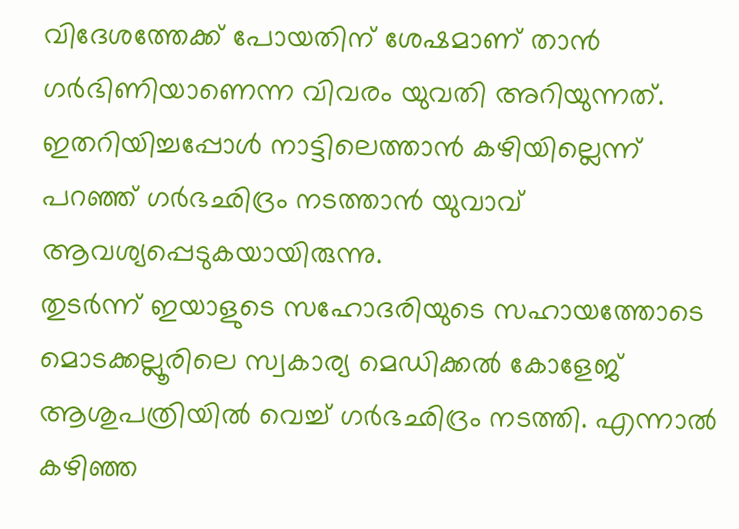വിദേശത്തേക്ക് പോയതിന് ശേഷമാണ് താൻ ഗർഭിണിയാണെന്ന വിവരം യുവതി അറിയുന്നത്. ഇതറിയിച്ചപ്പോൾ നാട്ടിലെത്താൻ കഴിയില്ലെന്ന് പറഞ്ഞ് ഗർഭഛിദ്രം നടത്താൻ യുവാവ് ആവശ്യപ്പെടുകയായിരുന്നു.
തുടർന്ന് ഇയാളുടെ സഹോദരിയുടെ സഹായത്തോടെ മൊടക്കല്ലൂരിലെ സ്വകാര്യ മെഡിക്കൽ കോളേജ് ആശുപത്രിയിൽ വെച്ച് ഗർഭഛിദ്രം നടത്തി. എന്നാൽ കഴിഞ്ഞ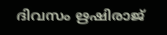ദിവസം ഋഷിരാജ്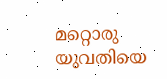മറ്റൊരു യുവതിയെ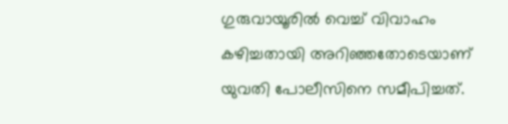ഗുരുവായൂരിൽ വെച്ച് വിവാഹം കഴിച്ചതായി അറിഞ്ഞതോടെയാണ് യുവതി പോലീസിനെ സമീപിച്ചത്.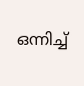ഒന്നിച്ച്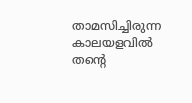താമസിച്ചിരുന്ന കാലയളവിൽ തന്റെ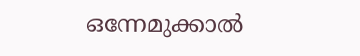ഒന്നേമുക്കാൽ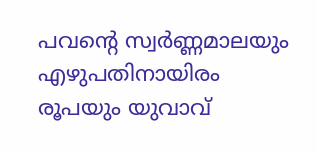പവന്റെ സ്വർണ്ണമാലയും എഴുപതിനായിരം രൂപയും യുവാവ്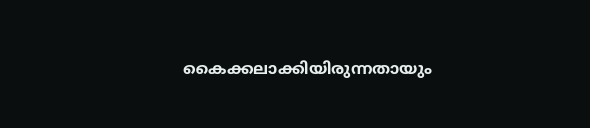കൈക്കലാക്കിയിരുന്നതായും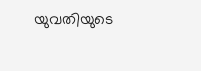യുവതിയുടെ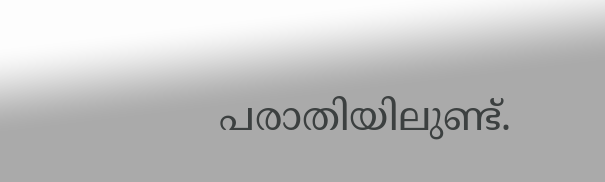പരാതിയിലുണ്ട്.